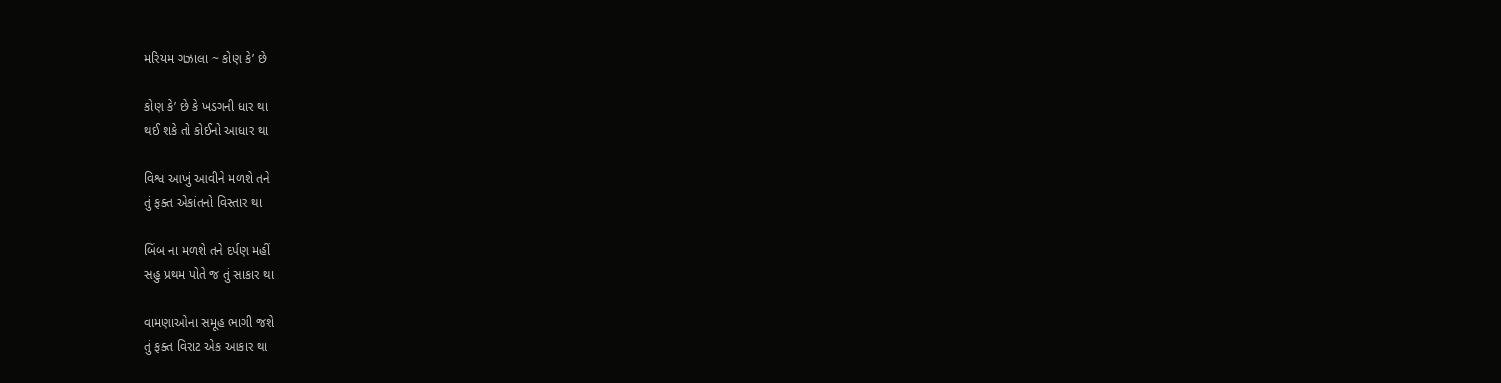મરિયમ ગઝાલા ~ કોણ કે’ છે

કોણ કે’ છે કે ખડગની ધાર થા
થઈ શકે તો કોઈનો આધાર થા

વિશ્વ આખું આવીને મળશે તને
તું ફક્ત એકાંતનો વિસ્તાર થા

બિંબ ના મળશે તને દર્પણ મહીં
સહુ પ્રથમ પોતે જ તું સાકાર થા

વામણાઓના સમૂહ ભાગી જશે
તું ફક્ત વિરાટ એક આકાર થા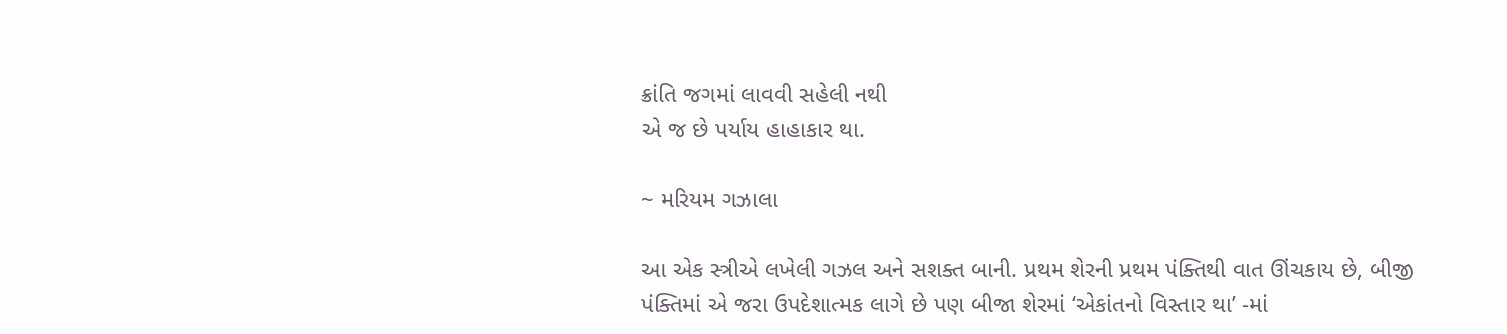ક્રાંતિ જગમાં લાવવી સહેલી નથી
એ જ છે પર્યાય હાહાકાર થા.

~ મરિયમ ગઝાલા

આ એક સ્ત્રીએ લખેલી ગઝલ અને સશક્ત બાની. પ્રથમ શેરની પ્રથમ પંક્તિથી વાત ઊંચકાય છે, બીજી પંક્તિમાં એ જરા ઉપદેશાત્મક લાગે છે પણ બીજા શેરમાં ‘એકાંતનો વિસ્તાર થા’ -માં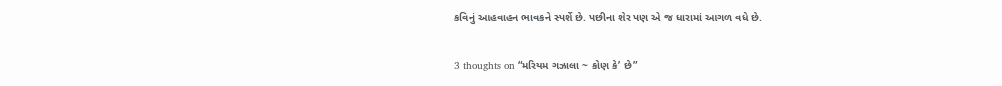કવિનું આહવાહન ભાવકને સ્પર્શે છે. પછીના શેર પણ એ જ ધારામાં આગળ વધે છે.

3 thoughts on “મરિયમ ગઝાલા ~ કોણ કે’ છે”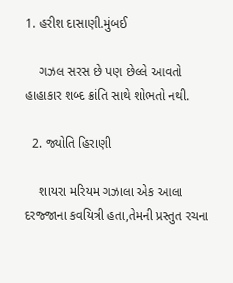1. હરીશ દાસાણી.મુંબઈ

    ગઝલ સરસ છે પણ છેલ્લે આવતો હાહાકાર શબ્દ ક્રાંતિ સાથે શોભતો નથી.

  2. જ્યોતિ હિરાણી

    શાયરા મરિયમ ગઝાલા એક આલા દરજ્જાના કવયિત્રી હતા,તેમની પ્રસ્તુત રચના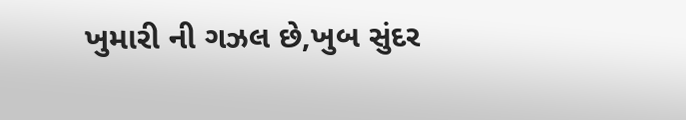ખુમારી ની ગઝલ છે,ખુબ સુંદર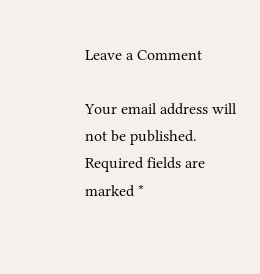Leave a Comment

Your email address will not be published. Required fields are marked *